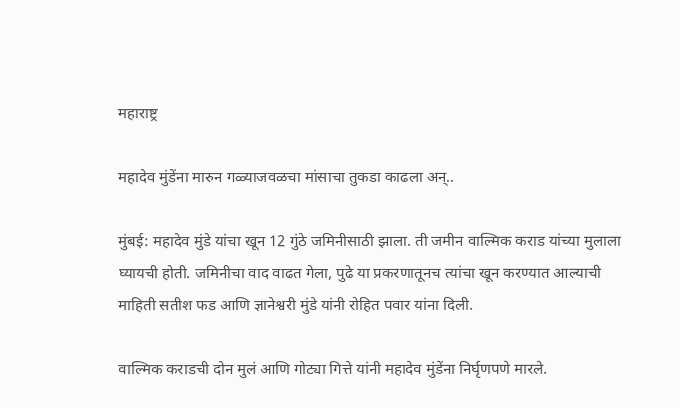महाराष्ट्र

महादेव मुंडेंना मारुन गळ्याजवळचा मांसाचा तुकडा काढला अन्..

मुंबई: महादेव मुंडे यांचा खून 12 गुंठे जमिनीसाठी झाला. ती जमीन वाल्मिक कराड यांच्या मुलाला घ्यायची होती. जमिनीचा वाद वाढत गेला, पुढे या प्रकरणातूनच त्यांचा खून करण्यात आल्याची माहिती सतीश फड आणि ज्ञानेश्वरी मुंडे यांनी रोहित पवार यांना दिली.

वाल्मिक कराडची दोन मुलं आणि गोट्या गित्ते यांनी महादेव मुंडेंना निर्घृणपणे मारले.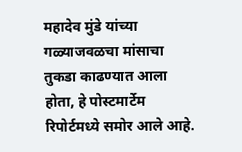महादेव मुंडे यांच्या गळ्याजवळचा मांसाचा तुकडा काढण्यात आला होता, हे पोस्टमार्टेम रिपोर्टमध्ये समोर आले आहे.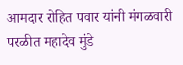आमदार रोहित पवार यांनी मंगळवारी परळीत महादेव मुंडे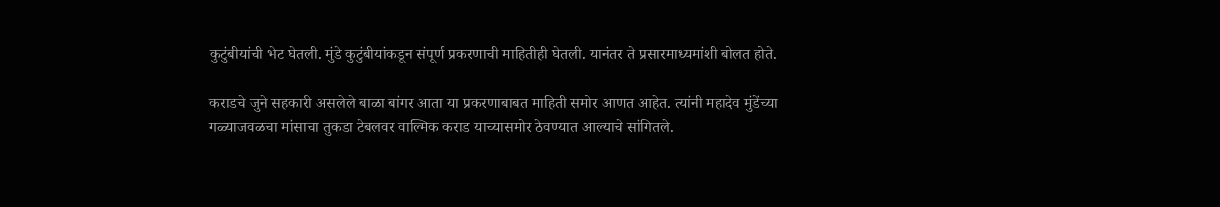कुटुंबीयांची भेट घेतली. मुंडे कुटुंबीयांकडून संपूर्ण प्रकरणाची माहितीही घेतली. यानंतर ते प्रसारमाध्यमांशी बोलत होते.

कराडचे जुने सहकारी असलेले बाळा बांगर आता या प्रकरणाबाबत माहिती समोर आणत आहेत. त्यांनी महादेव मुंडेंच्या गळ्याजवळचा मांसाचा तुकडा टेबलवर वाल्मिक कराड याच्यासमोर ठेवण्यात आल्याचे सांगितले.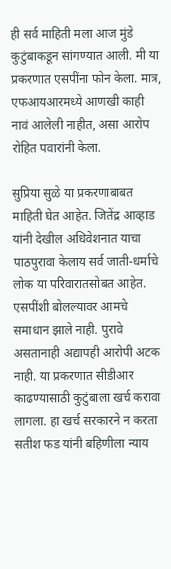ही सर्व माहिती मला आज मुंडे कुटुंबाकडून सांगण्यात आली. मी या प्रकरणात एसपींना फोन केला. मात्र, एफआयआरमध्ये आणखी काही नावं आलेली नाहीत, असा आरोप रोहित पवारांनी केला.

सुप्रिया सुळे या प्रकरणाबाबत माहिती घेत आहेत. जितेंद्र आव्हाड यांनी देखील अधिवेशनात याचा पाठपुरावा केलाय सर्व जाती-धर्माचे लोक या परिवारातसोबत आहेत. एसपींशी बोलल्यावर आमचे समाधान झाले नाही. पुरावे असतानाही अद्यापही आरोपी अटक नाही. या प्रकरणात सीडीआर काढण्यासाठी कुटुंबाला खर्च करावा लागला. हा खर्च सरकारने न करता सतीश फड यांनी बहिणीला न्याय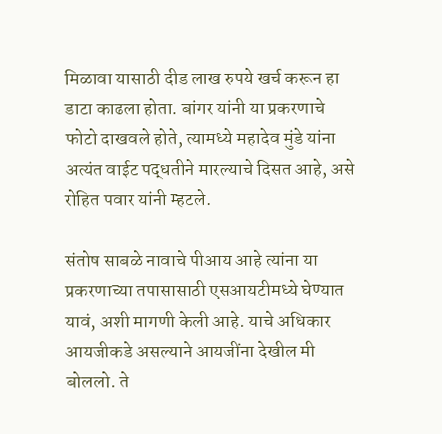मिळावा यासाठी दीड लाख रुपये खर्च करून हा डाटा काढला होता. बांगर यांनी या प्रकरणाचे फोटो दाखवले होते, त्यामध्ये महादेव मुंडे यांना अत्यंत वाईट पद्धतीने मारल्याचे दिसत आहे, असे रोहित पवार यांनी म्हटले.

संतोष साबळे नावाचे पीआय आहे त्यांना या प्रकरणाच्या तपासासाठी एसआयटीमध्ये घेण्यात यावं, अशी मागणी केली आहे. याचे अधिकार आयजीकडे असल्याने आयजींना देखील मी बोललो. ते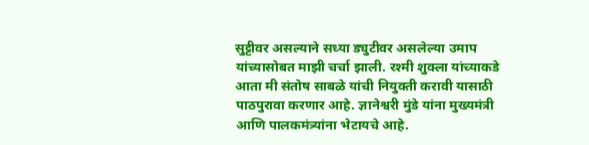सुट्टीवर असल्याने सध्या ड्युटीवर असलेल्या उमाप यांच्यासोबत माझी चर्चा झाली. रश्मी शुक्ला यांच्याकडे आता मी संतोष साबळे यांची नियुक्ती करावी यासाठी पाठपुरावा करणार आहे. ज्ञानेश्वरी मुंडे यांना मुख्यमंत्री आणि पालकमंत्र्यांना भेटायचे आहे.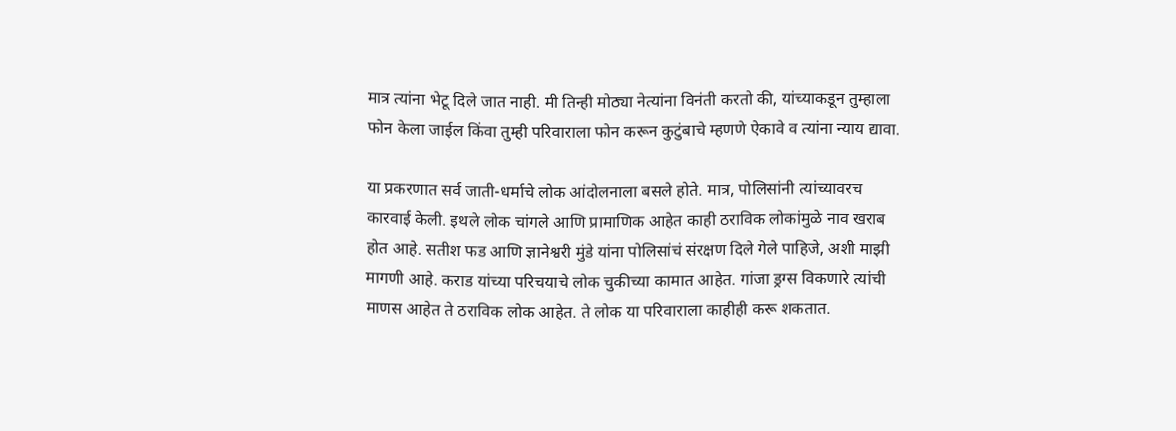मात्र त्यांना भेटू दिले जात नाही. मी तिन्ही मोठ्या नेत्यांना विनंती करतो की, यांच्याकडून तुम्हाला फोन केला जाईल किंवा तुम्ही परिवाराला फोन करून कुटुंबाचे म्हणणे ऐकावे व त्यांना न्याय द्यावा.

या प्रकरणात सर्व जाती-धर्माचे लोक आंदोलनाला बसले होते. मात्र, पोलिसांनी त्यांच्यावरच कारवाई केली. इथले लोक चांगले आणि प्रामाणिक आहेत काही ठराविक लोकांमुळे नाव खराब होत आहे. सतीश फड आणि ज्ञानेश्वरी मुंडे यांना पोलिसांचं संरक्षण दिले गेले पाहिजे, अशी माझी मागणी आहे. कराड यांच्या परिचयाचे लोक चुकीच्या कामात आहेत. गांजा ड्रग्स विकणारे त्यांची माणस आहेत ते ठराविक लोक आहेत. ते लोक या परिवाराला काहीही करू शकतात.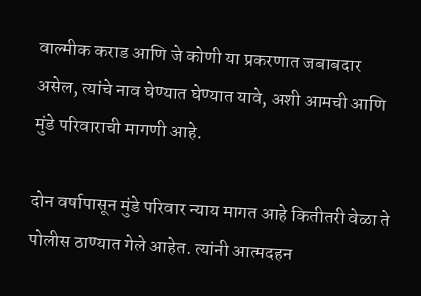वाल्मीक कराड आणि जे कोणी या प्रकरणात जबाबदार असेल, त्यांचे नाव घेण्यात घेण्यात यावे, अशी आमची आणि मुंडे परिवाराची मागणी आहे.

दोन वर्षापासून मुंडे परिवार न्याय मागत आहे कितीतरी वेळा ते पोलीस ठाण्यात गेले आहेत. त्यांनी आत्मदहन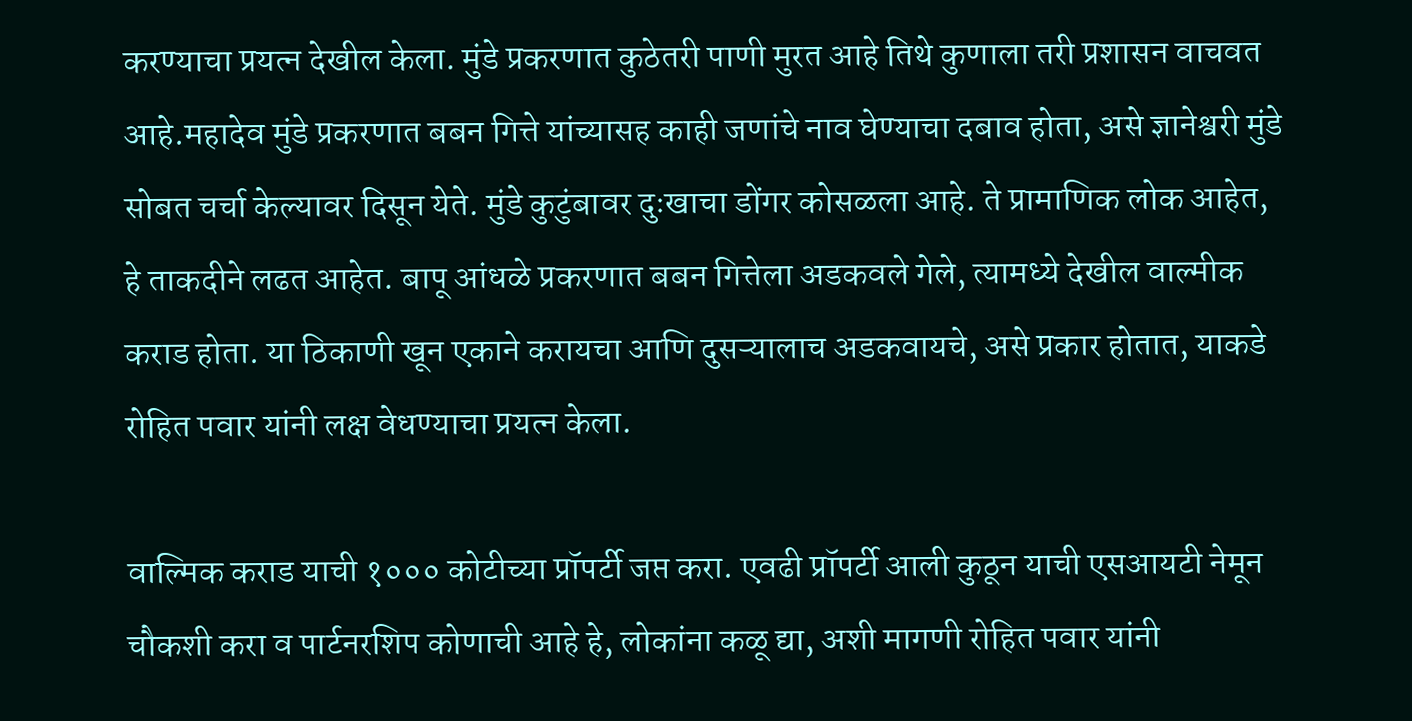करण्याचा प्रयत्न देखील केला. मुंडे प्रकरणात कुठेतरी पाणी मुरत आहे तिथे कुणाला तरी प्रशासन वाचवत आहे.महादेव मुंडे प्रकरणात बबन गित्ते यांच्यासह काही जणांचे नाव घेण्याचा दबाव होता, असे ज्ञानेश्वरी मुंडे सोबत चर्चा केल्यावर दिसून येते. मुंडे कुटुंबावर दुःखाचा डोंगर कोसळला आहे. ते प्रामाणिक लोक आहेत, हे ताकदीने लढत आहेत. बापू आंधळे प्रकरणात बबन गित्तेला अडकवले गेले, त्यामध्ये देखील वाल्मीक कराड होता. या ठिकाणी खून एकाने करायचा आणि दुसऱ्यालाच अडकवायचे, असे प्रकार होतात, याकडे रोहित पवार यांनी लक्ष वेधण्याचा प्रयत्न केला.

वाल्मिक कराड याची १००० कोटीच्या प्रॉपर्टी जप्त करा. एवढी प्रॉपर्टी आली कुठून याची एसआयटी नेमून चौकशी करा व पार्टनरशिप कोणाची आहे हे, लोकांना कळू द्या, अशी मागणी रोहित पवार यांनी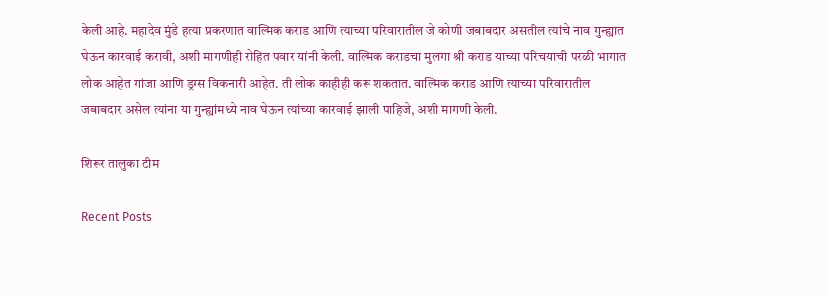केली आहे. महादेव मुंडे हत्या प्रकरणात वाल्मिक कराड आणि त्याच्या परिवारातील जे कोणी जबाबदार असतील त्यांचे नाव गुन्ह्यात घेऊन कारवाई करावी, अशी मागणीही रोहित पवार यांनी केली. वाल्मिक कराडचा मुलगा श्री कराड याच्या परिचयाची परळी भागात लोक आहेत गांजा आणि ड्रग्स विकनारी आहेत. ती लोक काहीही करू शकतात. वाल्मिक कराड आणि त्याच्या परिवारातील जबाबदार असेल त्यांना या गुन्ह्यांमध्ये नाव घेऊन त्यांच्या कारवाई झाली पाहिजे, अशी मागणी केली.

शिरूर तालुका टीम

Recent Posts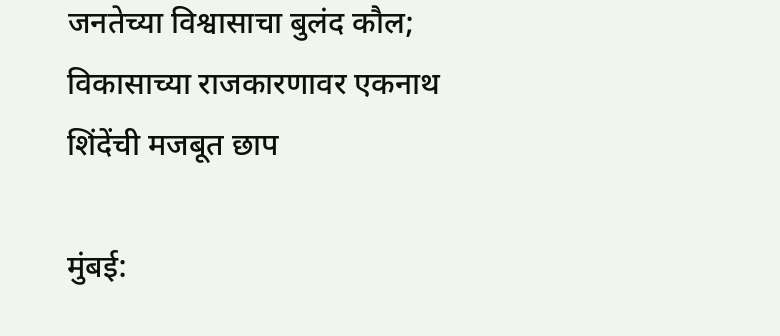जनतेच्या विश्वासाचा बुलंद कौल; विकासाच्या राजकारणावर एकनाथ शिंदेंची मजबूत छाप

मुंबई: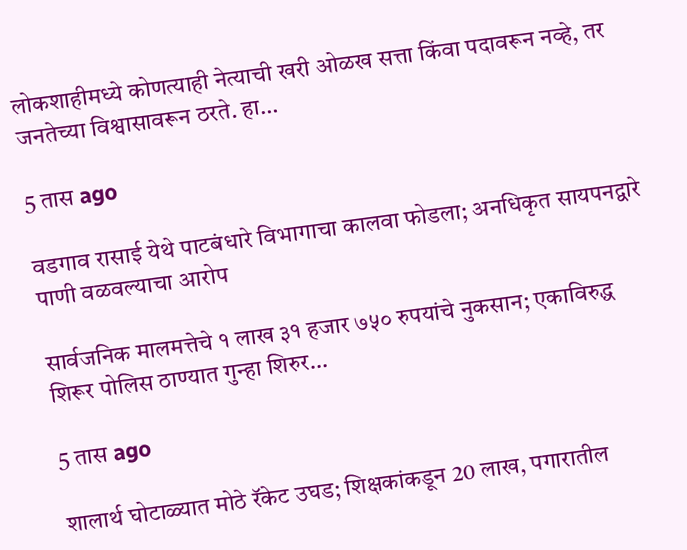लोकशाहीमध्ये कोणत्याही नेत्याची खरी ओळख सत्ता किंवा पदावरून नव्हे, तर जनतेच्या विश्वासावरून ठरते. हा…

5 तास ago

वडगाव रासाई येथे पाटबंधारे विभागाचा कालवा फोडला; अनधिकृत सायपनद्वारे पाणी वळवल्याचा आरोप

सार्वजनिक मालमत्तेचे १ लाख ३१ हजार ७५० रुपयांचे नुकसान; एकाविरुद्ध शिरूर पोलिस ठाण्यात गुन्हा शिरुर…

5 तास ago

शालार्थ घोटाळ्यात मोठे रॅकेट उघड; शिक्षकांकडून 20 लाख, पगारातील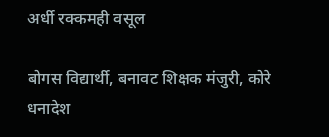अर्धी रक्कमही वसूल

बोगस विद्यार्थी, बनावट शिक्षक मंजुरी, कोरे धनादेश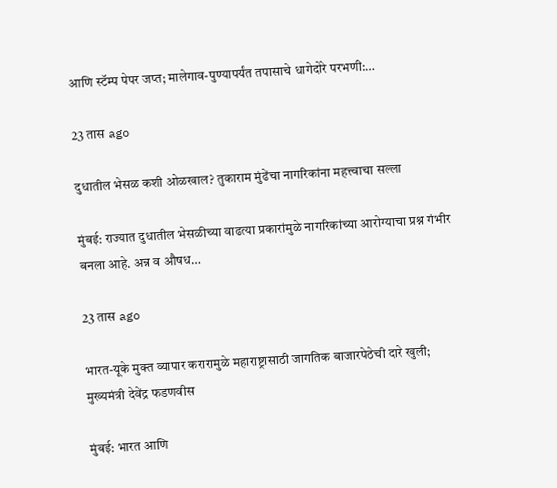आणि स्टॅम्प पेपर जप्त; मालेगाव-पुण्यापर्यंत तपासाचे धागेदोरे परभणी:…

23 तास ago

दुधातील भेसळ कशी ओळखाल? तुकाराम मुंढेंचा नागरिकांना महत्त्वाचा सल्ला

मुंबई: राज्यात दुधातील भेसळीच्या वाढत्या प्रकारांमुळे नागरिकांच्या आरोग्याचा प्रश्न गंभीर बनला आहे. अन्न व औषध…

23 तास ago

भारत-यूके मुक्त व्यापार करारामुळे महाराष्ट्रासाठी जागतिक बाजारपेठेची दारे खुली; मुख्यमंत्री देवेंद्र फडणवीस

मुंबई: भारत आणि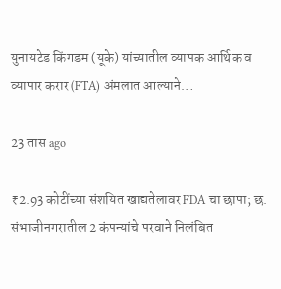युनायटेड किंगडम (यूके) यांच्यातील व्यापक आर्थिक व व्यापार करार (FTA) अंमलात आल्याने…

23 तास ago

₹2.93 कोटींच्या संशयित खाद्यतेलावर FDA चा छापा; छ. संभाजीनगरातील 2 कंपन्यांचे परवाने निलंबित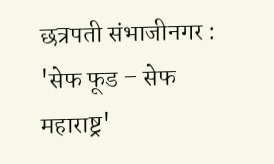छत्रपती संभाजीनगर : 'सेफ फूड – सेफ महाराष्ट्र'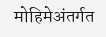मोहिमेअंतर्गत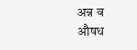अन्न व औषध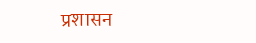प्रशासन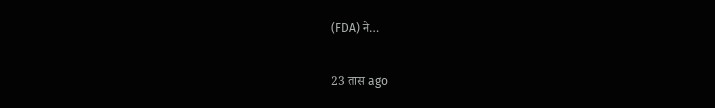(FDA) ने…

23 तास ago